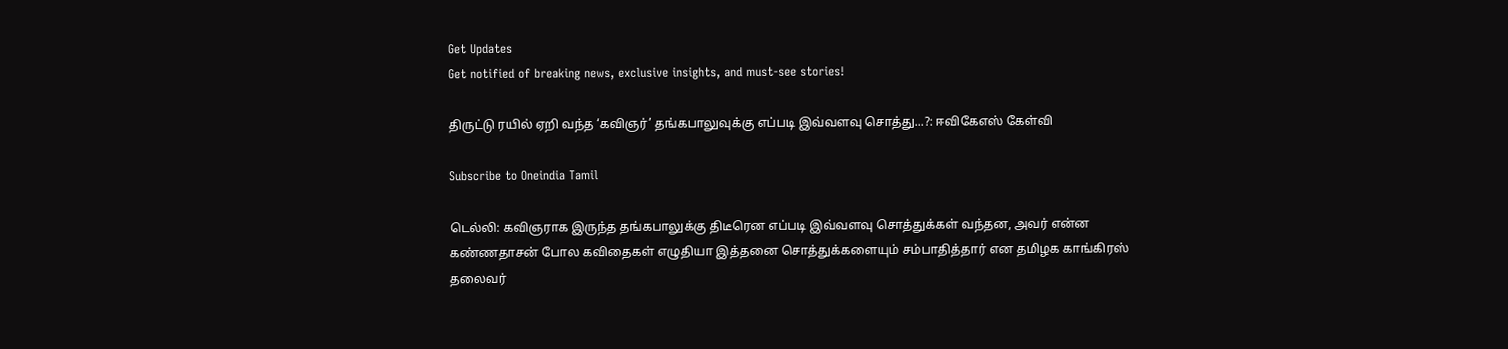Get Updates
Get notified of breaking news, exclusive insights, and must-see stories!

திருட்டு ரயில் ஏறி வந்த ‘கவிஞர்’ தங்கபாலுவுக்கு எப்படி இவ்வளவு சொத்து...?: ஈவிகேஎஸ் கேள்வி

Subscribe to Oneindia Tamil

டெல்லி: கவிஞராக இருந்த தங்கபாலுக்கு திடீரென எப்படி இவ்வளவு சொத்துக்கள் வந்தன, அவர் என்ன கண்ணதாசன் போல கவிதைகள் எழுதியா இத்தனை சொத்துக்களையும் சம்பாதித்தார் என தமிழக காங்கிரஸ் தலைவர்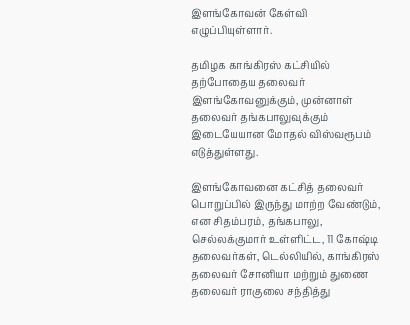இளங்கோவன் கேள்வி எழுப்பியுள்ளார்.

தமிழக காங்கிரஸ் கட்சியில் தற்போதைய தலைவர் இளங்கோவனுக்கும், முன்னாள் தலைவர் தங்கபாலுவுக்கும் இடையேயான மோதல் விஸ்வரூபம் எடுத்துள்ளது.

இளங்கோவனை கட்சித் தலைவர் பொறுப்பில் இருந்து மாற்ற வேண்டும், என சிதம்பரம், தங்கபாலு, செல்லக்குமார் உள்ளிட்ட, 11 கோஷ்டி தலைவர்கள், டெல்லியில், காங்கிரஸ் தலைவர் சோனியா மற்றும் துணை தலைவர் ராகுலை சந்தித்து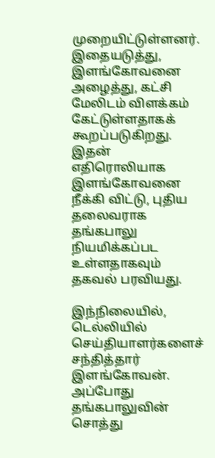முறையிட்டுள்ளனர். இதையடுத்து, இளங்கோவனை அழைத்து, கட்சி மேலிடம் விளக்கம் கேட்டுள்ளதாகக் கூறப்படுகிறது. இதன் எதிரொலியாக இளங்கோவனை நீக்கி விட்டு, புதிய தலைவராக தங்கபாலு நியமிக்கப்பட உள்ளதாகவும் தகவல் பரவியது.

இந்நிலையில், டெல்லியில் செய்தியாளர்களைச் சந்தித்தார் இளங்கோவன். அப்போது தங்கபாலுவின் சொத்து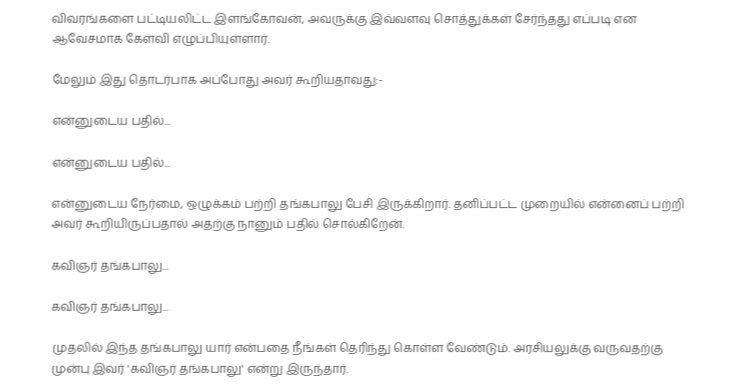விவரங்களை பட்டியலிட்ட இளங்கோவன், அவருக்கு இவ்வளவு சொத்துக்கள் சேர்ந்தது எப்படி என ஆவேசமாக கேள்வி எழுப்பியுள்ளார்.

மேலும் இது தொடர்பாக அப்போது அவர் கூறியதாவது:-

என்னுடைய பதில்...

என்னுடைய பதில்...

என்னுடைய நேர்மை, ஒழுக்கம் பற்றி தங்கபாலு பேசி இருக்கிறார். தனிப்பட்ட முறையில் என்னைப் பற்றி அவர் கூறியிருப்பதால் அதற்கு நானும் பதில் சொல்கிறேன்.

கவிஞர் தங்கபாலு...

கவிஞர் தங்கபாலு...

முதலில் இந்த தங்கபாலு யார் என்பதை நீங்கள் தெரிந்து கொள்ள வேண்டும். அரசியலுக்கு வருவதற்கு முன்பு இவர் 'கவிஞர் தங்கபாலு' என்று இருந்தார்.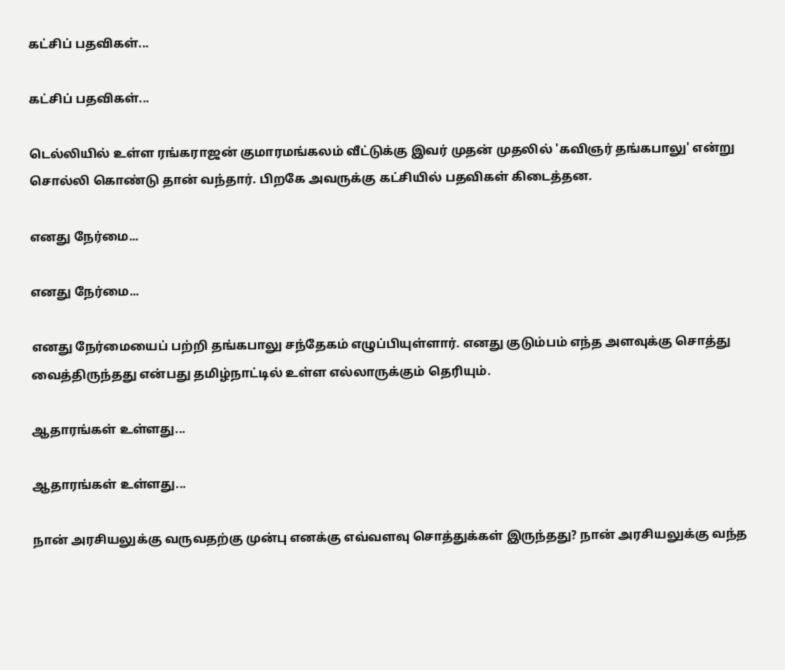கட்சிப் பதவிகள்...

கட்சிப் பதவிகள்...

டெல்லியில் உள்ள ரங்கராஜன் குமாரமங்கலம் வீட்டுக்கு இவர் முதன் முதலில் 'கவிஞர் தங்கபாலு' என்று சொல்லி கொண்டு தான் வந்தார். பிறகே அவருக்கு கட்சியில் பதவிகள் கிடைத்தன.

எனது நேர்மை...

எனது நேர்மை...

எனது நேர்மையைப் பற்றி தங்கபாலு சந்தேகம் எழுப்பியுள்ளார். எனது குடும்பம் எந்த அளவுக்கு சொத்து வைத்திருந்தது என்பது தமிழ்நாட்டில் உள்ள எல்லாருக்கும் தெரியும்.

ஆதாரங்கள் உள்ளது...

ஆதாரங்கள் உள்ளது...

நான் அரசியலுக்கு வருவதற்கு முன்பு எனக்கு எவ்வளவு சொத்துக்கள் இருந்தது? நான் அரசியலுக்கு வந்த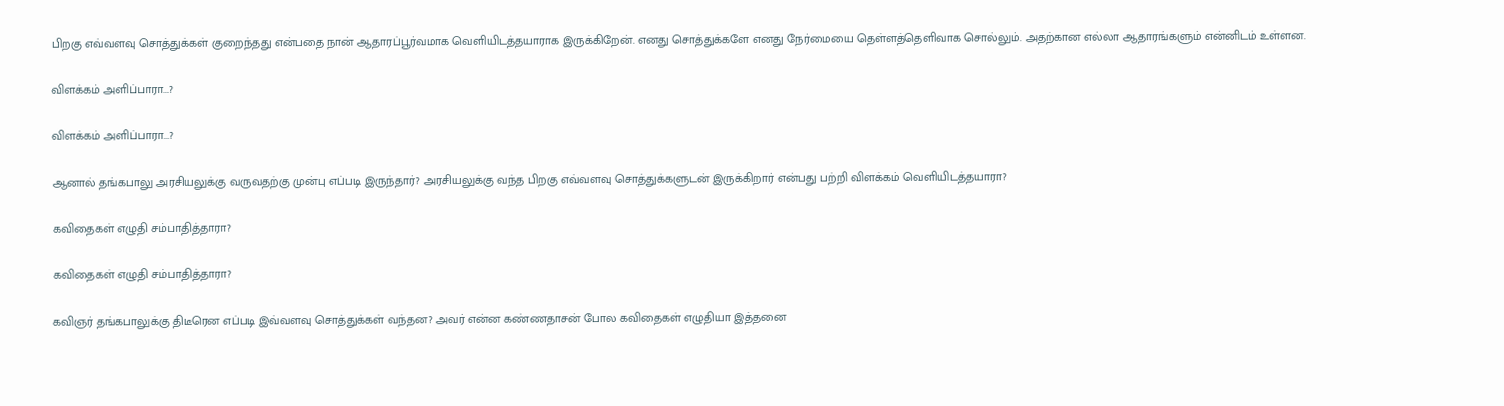பிறகு எவ்வளவு சொத்துக்கள் குறைந்தது என்பதை நான் ஆதாரப்பூர்வமாக வெளியிடத்தயாராக இருக்கிறேன். எனது சொத்துக்களே எனது நேர்மையை தெள்ளத்தெளிவாக சொல்லும். அதற்கான எல்லா ஆதாரங்களும் என்னிடம் உள்ளன.

விளக்கம் அளிப்பாரா...?

விளக்கம் அளிப்பாரா...?

ஆனால் தங்கபாலு அரசியலுக்கு வருவதற்கு முன்பு எப்படி இருந்தார்? அரசியலுக்கு வந்த பிறகு எவ்வளவு சொத்துக்களுடன் இருக்கிறார் என்பது பற்றி விளக்கம் வெளியிடத்தயாரா?

கவிதைகள் எழுதி சம்பாதித்தாரா?

கவிதைகள் எழுதி சம்பாதித்தாரா?

கவிஞர் தங்கபாலுக்கு திடீரென எப்படி இவ்வளவு சொத்துக்கள் வந்தன? அவர் என்ன கண்ணதாசன் போல கவிதைகள் எழுதியா இத்தனை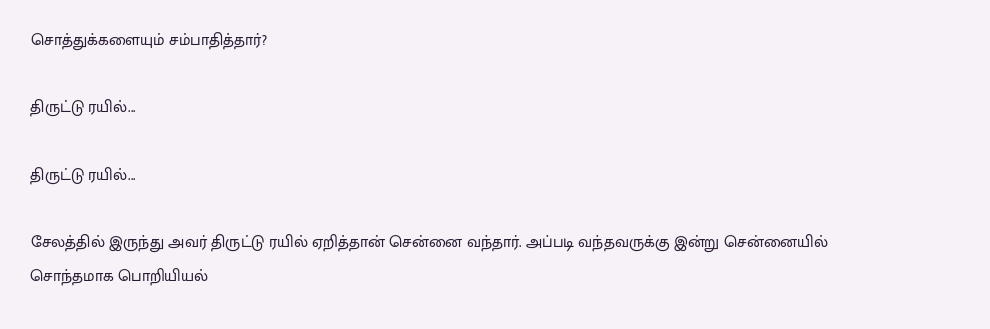சொத்துக்களையும் சம்பாதித்தார்?

திருட்டு ரயில்...

திருட்டு ரயில்...

சேலத்தில் இருந்து அவர் திருட்டு ரயில் ஏறித்தான் சென்னை வந்தார். அப்படி வந்தவருக்கு இன்று சென்னையில் சொந்தமாக பொறியியல்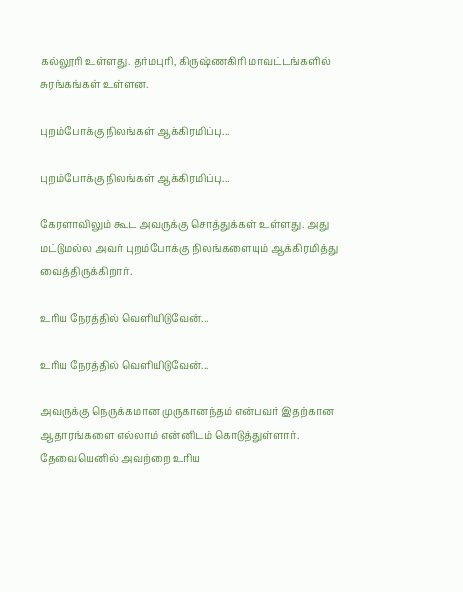கல்லூரி உள்ளது. தர்மபுரி, கிருஷ்ணகிரி மாவட்டங்களில் சுரங்கங்கள் உள்ளன.

புறம்போக்கு நிலங்கள் ஆக்கிரமிப்பு...

புறம்போக்கு நிலங்கள் ஆக்கிரமிப்பு...

கேரளாவிலும் கூட அவருக்கு சொத்துக்கள் உள்ளது. அது மட்டுமல்ல அவர் புறம்போக்கு நிலங்களையும் ஆக்கிரமித்து வைத்திருக்கிறார்.

உரிய நேரத்தில் வெளியிடுவேன்...

உரிய நேரத்தில் வெளியிடுவேன்...

அவருக்கு நெருக்கமான முருகானந்தம் என்பவர் இதற்கான ஆதாரங்களை எல்லாம் என்னிடம் கொடுத்துள்ளார். தேவையெனில் அவற்றை உரிய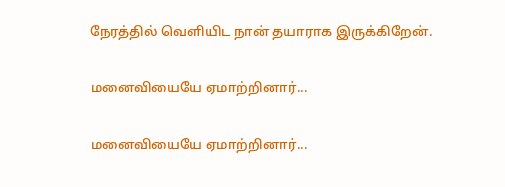நேரத்தில் வெளியிட நான் தயாராக இருக்கிறேன்.

மனைவியையே ஏமாற்றினார்...

மனைவியையே ஏமாற்றினார்...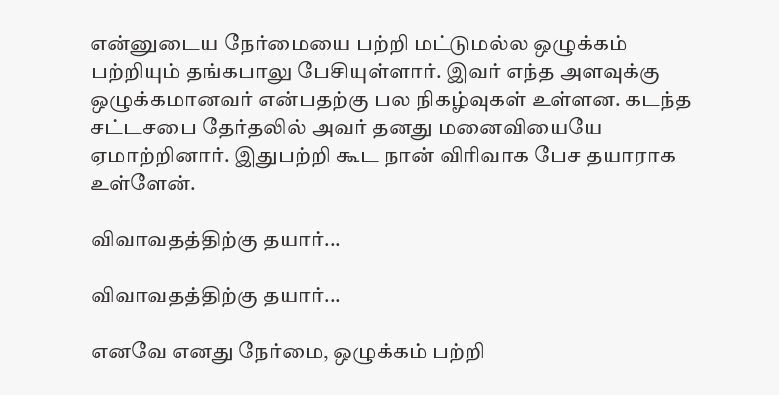என்னுடைய நேர்மையை பற்றி மட்டுமல்ல ஒழுக்கம் பற்றியும் தங்கபாலு பேசியுள்ளார். இவர் எந்த அளவுக்கு ஒழுக்கமானவர் என்பதற்கு பல நிகழ்வுகள் உள்ளன. கடந்த சட்டசபை தேர்தலில் அவர் தனது மனைவியையே ஏமாற்றினார். இதுபற்றி கூட நான் விரிவாக பேச தயாராக உள்ளேன்.

விவாவதத்திற்கு தயார்...

விவாவதத்திற்கு தயார்...

எனவே எனது நேர்மை, ஒழுக்கம் பற்றி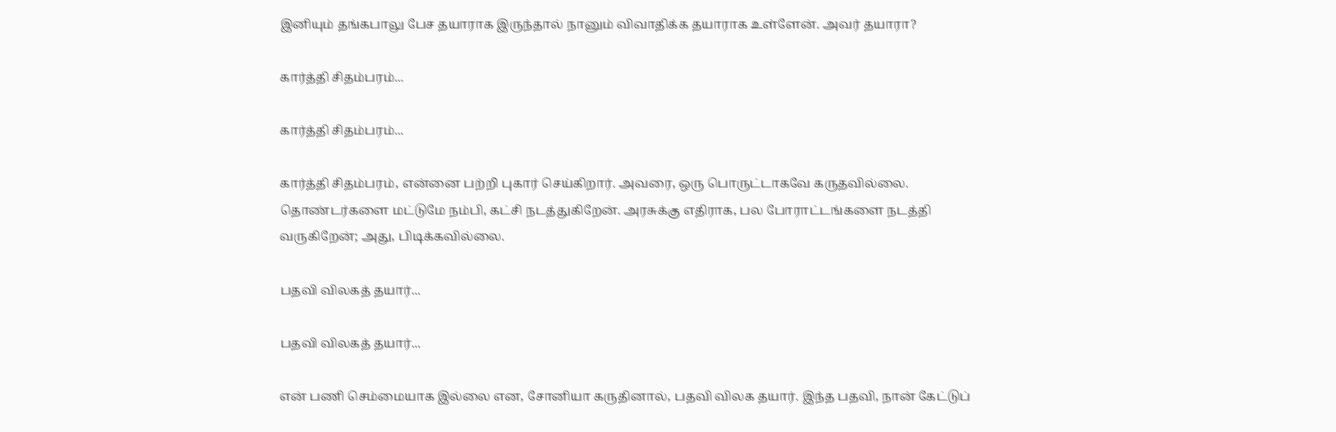இனியும் தங்கபாலு பேச தயாராக இருந்தால் நானும் விவாதிக்க தயாராக உள்ளேன். அவர் தயாரா?

கார்த்தி சிதம்பரம்...

கார்த்தி சிதம்பரம்...

கார்த்தி சிதம்பரம், என்னை பற்றி புகார் செய்கிறார். அவரை, ஒரு பொருட்டாகவே கருதவில்லை. தொண்டர்களை மட்டுமே நம்பி, கட்சி நடத்துகிறேன். அரசுக்கு எதிராக, பல போராட்டங்களை நடத்தி வருகிறேன்; அது, பிடிக்கவில்லை.

பதவி விலகத் தயார்...

பதவி விலகத் தயார்...

என் பணி செம்மையாக இல்லை என, சோனியா கருதினால், பதவி விலக தயார். இந்த பதவி, நான் கேட்டுப்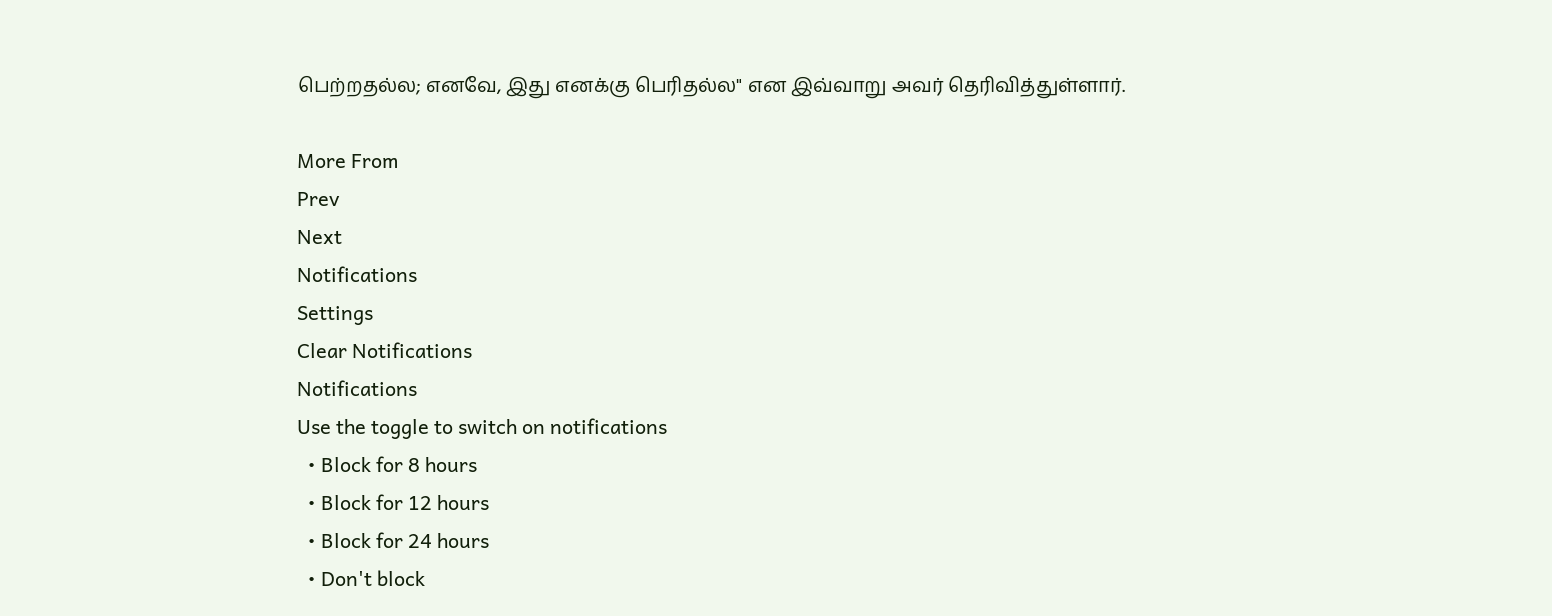பெற்றதல்ல; எனவே, இது எனக்கு பெரிதல்ல" என இவ்வாறு அவர் தெரிவித்துள்ளார்.

More From
Prev
Next
Notifications
Settings
Clear Notifications
Notifications
Use the toggle to switch on notifications
  • Block for 8 hours
  • Block for 12 hours
  • Block for 24 hours
  • Don't block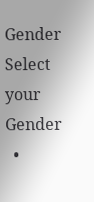Gender
Select your Gender
  •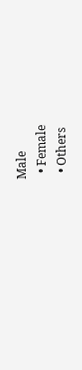Male
  • Female
  • Others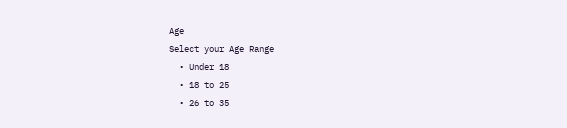Age
Select your Age Range
  • Under 18
  • 18 to 25
  • 26 to 35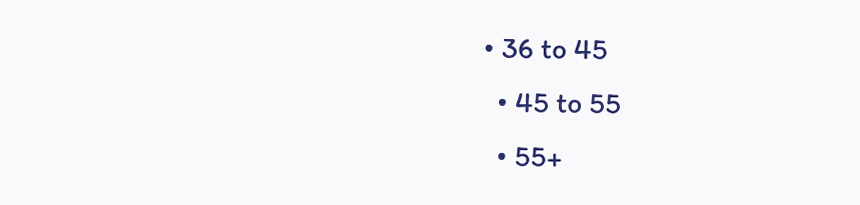• 36 to 45
  • 45 to 55
  • 55+